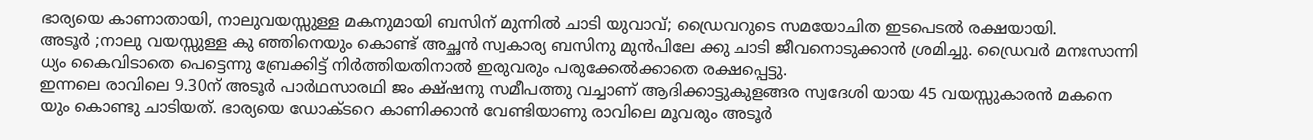ഭാര്യയെ കാണാതായി, നാലുവയസ്സുള്ള മകനുമായി ബസിന് മുന്നിൽ ചാടി യുവാവ്; ഡ്രൈവറുടെ സമയോചിത ഇടപെടൽ രക്ഷയായി.
അടൂർ ;നാലു വയസ്സുള്ള കു ഞ്ഞിനെയും കൊണ്ട് അച്ഛൻ സ്വകാര്യ ബസിനു മുൻപിലേ ക്കു ചാടി ജീവനൊടുക്കാൻ ശ്രമിച്ചു. ഡ്രൈവർ മനഃസാന്നി ധ്യം കൈവിടാതെ പെട്ടെന്നു ബ്രേക്കിട്ട് നിർത്തിയതിനാൽ ഇരുവരും പരുക്കേൽക്കാതെ രക്ഷപ്പെട്ടു.
ഇന്നലെ രാവിലെ 9.30ന് അടൂർ പാർഥസാരഥി ജം ക്ഷ്ഷനു സമീപത്തു വച്ചാണ് ആദിക്കാട്ടുകുളങ്ങര സ്വദേശി യായ 45 വയസ്സുകാരൻ മകനെ യും കൊണ്ടു ചാടിയത്. ഭാര്യയെ ഡോക്ടറെ കാണിക്കാൻ വേണ്ടിയാണു രാവിലെ മൂവരും അടൂർ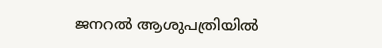ജനറൽ ആശുപത്രിയിൽ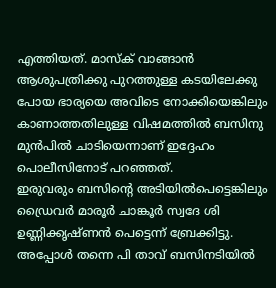എത്തിയത്. മാസ്ക് വാങ്ങാൻ ആശുപത്രിക്കു പുറത്തുള്ള കടയിലേക്കു പോയ ഭാര്യയെ അവിടെ നോക്കിയെങ്കിലും കാണാത്തതിലുള്ള വിഷമത്തിൽ ബസിനു മുൻപിൽ ചാടിയെന്നാണ് ഇദ്ദേഹം പൊലീസിനോട് പറഞ്ഞത്.
ഇരുവരും ബസിന്റെ അടിയിൽപെട്ടെങ്കിലും ഡ്രൈവർ മാരൂർ ചാങ്കൂർ സ്വദേ ശി ഉണ്ണിക്കൃഷ്ണൻ പെട്ടെന്ന് ബ്രേക്കിട്ടു. അപ്പോൾ തന്നെ പി താവ് ബസിനടിയിൽ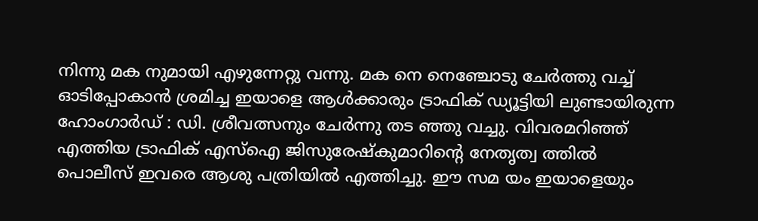നിന്നു മക നുമായി എഴുന്നേറ്റു വന്നു. മക നെ നെഞ്ചോടു ചേർത്തു വച്ച് ഓടിപ്പോകാൻ ശ്രമിച്ച ഇയാളെ ആൾക്കാരും ട്രാഫിക് ഡ്യൂട്ടിയി ലുണ്ടായിരുന്ന ഹോംഗാർഡ് : ഡി. ശ്രീവത്സനും ചേർന്നു തട ഞ്ഞു വച്ചു. വിവരമറിഞ്ഞ് എത്തിയ ട്രാഫിക് എസ്ഐ ജിസുരേഷ്കുമാറിന്റെ നേതൃത്വ ത്തിൽ പൊലീസ് ഇവരെ ആശു പത്രിയിൽ എത്തിച്ചു. ഈ സമ യം ഇയാളെയും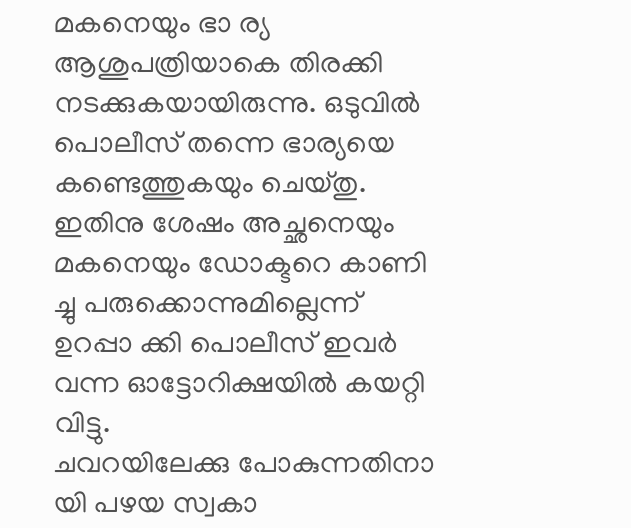മകനെയും ഭാ ര്യ ആശുപത്രിയാകെ തിരക്കി നടക്കുകയായിരുന്നു. ഒടുവിൽ പൊലീസ് തന്നെ ഭാര്യയെ കണ്ടെത്തുകയും ചെയ്തു. ഇതിനു ശേഷം അച്ഛനെയും മകനെയും ഡോക്ടറെ കാണി ച്ചു പരുക്കൊന്നുമില്ലെന്ന് ഉറപ്പാ ക്കി പൊലീസ് ഇവർ വന്ന ഓട്ടോറിക്ഷയിൽ കയറ്റി വിട്ടു.
ചവറയിലേക്കു പോകുന്നതിനാ യി പഴയ സ്വകാ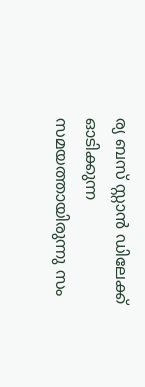ര്യ ബസ് സ്റ്റാൻ ഡിലേക്ക് ഓടിക്കുന്ന സമയത്തായിരുന്നു സം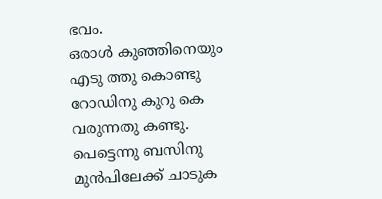ഭവം.
ഒരാൾ കുഞ്ഞിനെയും എടു ത്തു കൊണ്ടു റോഡിനു കുറു കെ വരുന്നതു കണ്ടു. പെട്ടെന്നു ബസിനു മുൻപിലേക്ക് ചാടുക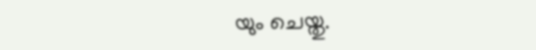യും ചെയ്തു.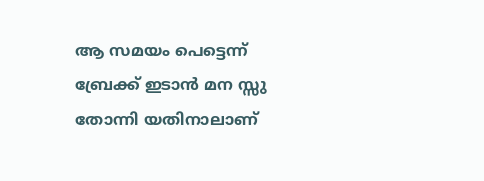ആ സമയം പെട്ടെന്ന് ബ്രേക്ക് ഇടാൻ മന സ്സു തോന്നി യതിനാലാണ്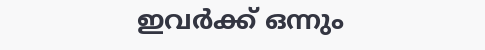ഇവർക്ക് ഒന്നും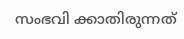സംഭവി ക്കാതിരുന്നത്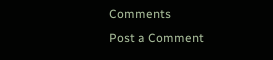Comments
Post a Comment